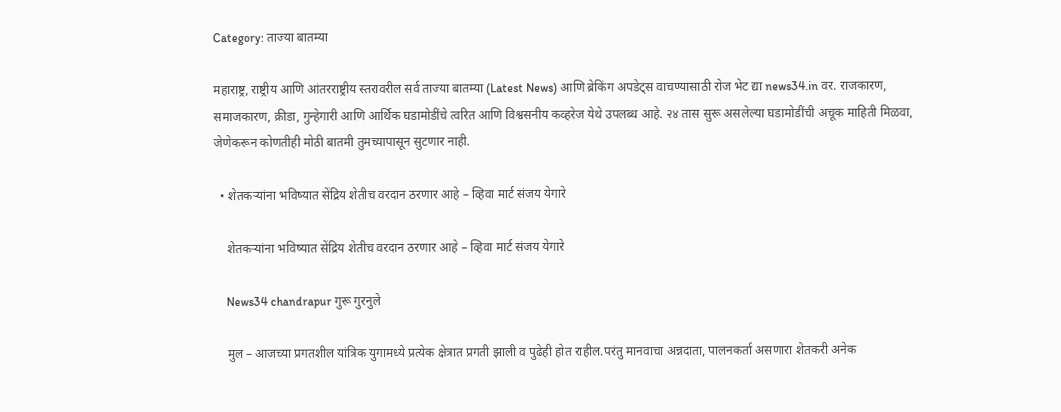Category: ताज्या बातम्या

महाराष्ट्र, राष्ट्रीय आणि आंतरराष्ट्रीय स्तरावरील सर्व ताज्या बातम्या (Latest News) आणि ब्रेकिंग अपडेट्स वाचण्यासाठी रोज भेट द्या news34.in वर. राजकारण, समाजकारण, क्रीडा, गुन्हेगारी आणि आर्थिक घडामोडींचे त्वरित आणि विश्वसनीय कव्हरेज येथे उपलब्ध आहे. २४ तास सुरू असलेल्या घडामोडींची अचूक माहिती मिळवा, जेणेकरून कोणतीही मोठी बातमी तुमच्यापासून सुटणार नाही.

  • शेतकऱ्यांना भविष्यात सेंद्रिय शेतीच वरदान ठरणार आहे – व्हिवा मार्ट संजय येगारे

    शेतकऱ्यांना भविष्यात सेंद्रिय शेतीच वरदान ठरणार आहे – व्हिवा मार्ट संजय येगारे

    News34 chandrapur गुरू गुरनुले

    मुल – आजच्या प्रगतशील यांत्रिक युगामध्ये प्रत्येक क्षेत्रात प्रगती झाली व पुढेही होत राहील.परंतु मानवाचा अन्नदाता, पालनकर्ता असणारा शेतकरी अनेक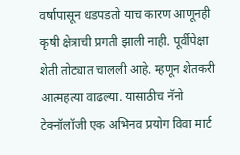वर्षापासून धडपडतो याच कारण आणूनही कृषी क्षेत्राची प्रगती झाली नाही. पूर्वीपेक्षा शेती तोट्यात चालली आहे. म्हणून शेतकरी आत्महत्या वाढल्या. यासाठीच नॅनो टेक्नॉलॉजी एक अभिनव प्रयोग विवा मार्ट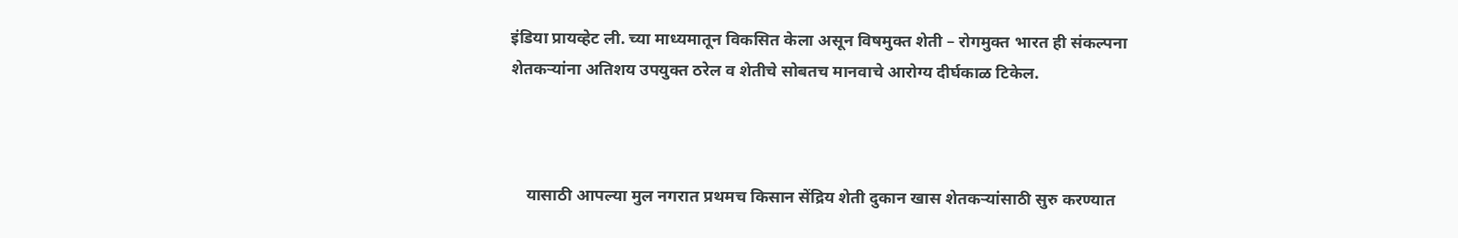इंडिया प्रायव्हेट ली. च्या माध्यमातून विकसित केला असून विषमुक्त शेती – रोगमुक्त भारत ही संकल्पना शेतकऱ्यांना अतिशय उपयुक्त ठरेल व शेतीचे सोबतच मानवाचे आरोग्य दीर्घकाळ टिकेल.



    यासाठी आपल्या मुल नगरात प्रथमच किसान सेंद्रिय शेती दुकान खास शेतकऱ्यांसाठी सुरु करण्यात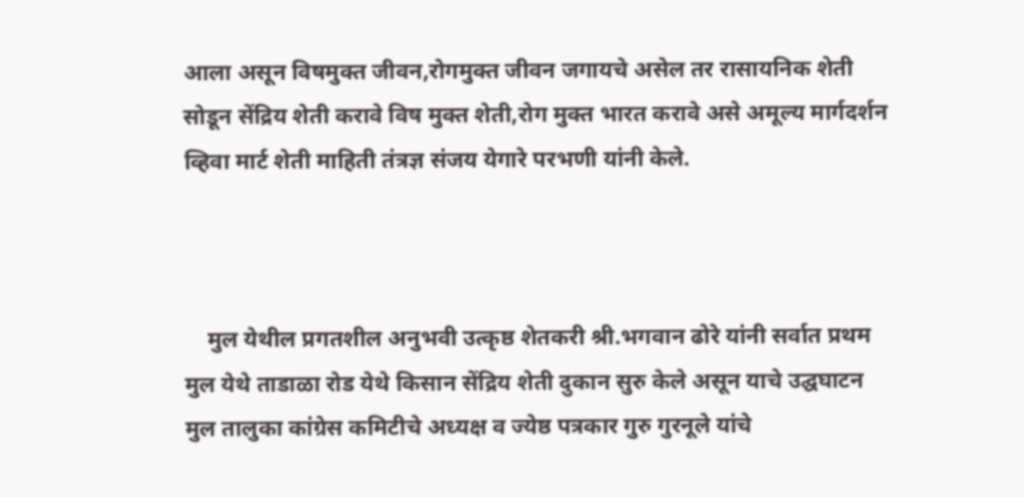आला असून विषमुक्त जीवन,रोगमुक्त जीवन जगायचे असेल तर रासायनिक शेती सोडून सेंद्रिय शेती करावे विष मुक्त शेती,रोग मुक्त भारत करावे असे अमूल्य मार्गदर्शन व्हिवा मार्ट शेती माहिती तंत्रज्ञ संजय येगारे परभणी यांनी केले.



    मुल येथील प्रगतशील अनुभवी उत्कृष्ठ शेतकरी श्री.भगवान ढोरे यांनी सर्वात प्रथम मुल येथे ताडाळा रोड येथे किसान सेंद्रिय शेती दुकान सुरु केले असून याचे उद्घघाटन मुल तालुका कांग्रेस कमिटीचे अध्यक्ष व ज्येष्ठ पत्रकार गुरु गुरनूले यांचे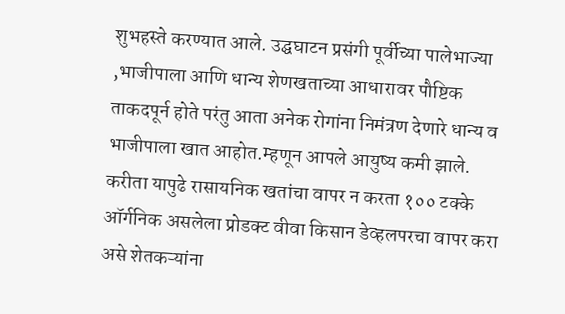शुभहस्ते करण्यात आले. उद्घघाटन प्रसंगी पूर्वीच्या पालेभाज्या ,भाजीपाला आणि धान्य शेणखताच्या आधारावर पौष्टिक ताकदपूर्न होते परंतु आता अनेक रोगांना निमंत्रण देणारे धान्य व भाजीपाला खात आहोत.म्हणून आपले आयुष्य कमी झाले. करीता यापुढे रासायनिक खतांचा वापर न करता १०० टक्के ऑर्गनिक असलेला प्रोडक्ट वीवा किसान डेव्हलपरचा वापर करा असे शेतकऱ्यांना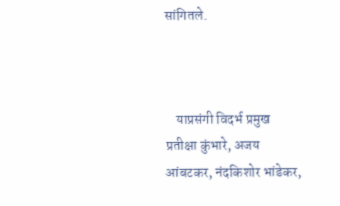सांगितले.



    याप्रसंगी विदर्भ प्रमुख प्रतीक्षा कुंभारे, अजय आंबटकर, नंदकिशोर भांडेकर,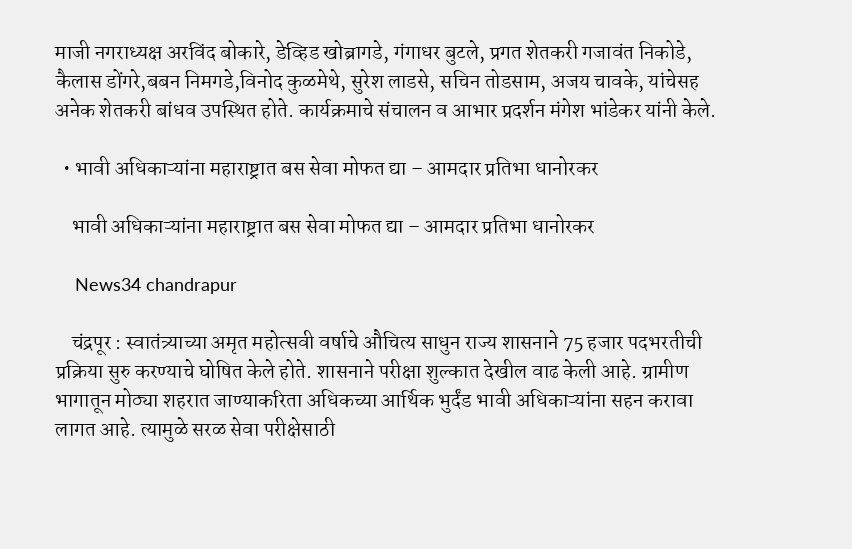माजी नगराध्यक्ष अरविंद बोकारे, डेव्हिड खोब्रागडे, गंगाधर बुटले, प्रगत शेतकरी गजावंत निकोडे, कैलास डोंगरे,बबन निमगडे,विनोद कुळमेथे, सुरेश लाडसे, सचिन तोडसाम, अजय चावके, यांचेसह अनेक शेतकरी बांधव उपस्थित होते. कार्यक्रमाचे संचालन व आभार प्रदर्शन मंगेश भांडेकर यांनी केले.

  • भावी अधिकाऱ्यांना महाराष्ट्रात बस सेवा मोफत द्या – आमदार प्रतिभा धानोरकर

    भावी अधिकाऱ्यांना महाराष्ट्रात बस सेवा मोफत द्या – आमदार प्रतिभा धानोरकर

    News34 chandrapur

    चंद्रपूर : स्वातंत्र्याच्या अमृत महोत्सवी वर्षाचे औचित्य साधुन राज्य शासनाने 75 हजार पदभरतीची प्रक्रिया सुरु करण्याचे घोषित केले होते. शासनाने परीक्षा शुल्कात देखील वाढ केली आहे. ग्रामीण भागातून मोठ्या शहरात जाण्याकरिता अधिकच्या आर्थिक भुर्दंड भावी अधिकाऱ्यांना सहन करावा लागत आहे. त्यामुळे सरळ सेवा परीक्षेसाठी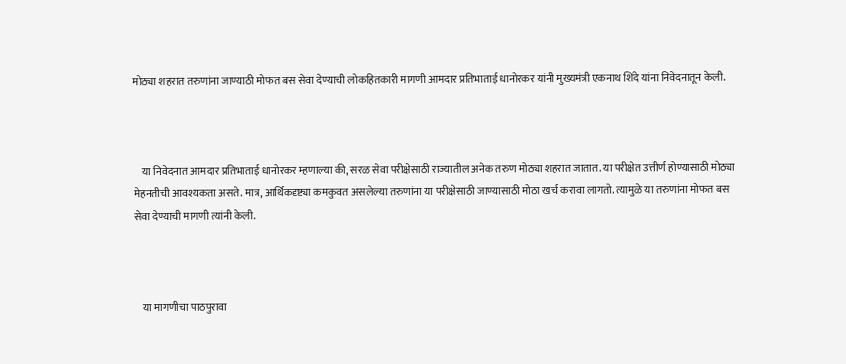मोठ्या शहरात तरुणांना जाण्याठी मोफत बस सेवा देण्याची लोकहितकारी मागणी आमदार प्रतिभाताई धानोरकर यांनी मुख्यमंत्री एकनाथ शिंदे यांना निवेदनातून केली.



    या निवेदनात आमदार प्रतिभाताई धानोरकर म्हणाल्या की, सरळ सेवा परीक्षेसाठी राज्यातील अनेक तरुण मोठ्या शहरात जातात. या परीक्षेत उत्तीर्ण होण्यासाठी मोठ्या मेहनतीची आवश्यकता असते. मात्र, आर्थिकदृष्ट्या कमकुवत असलेल्या तरुणांना या परीक्षेसाठी जाण्यासाठी मोठा खर्च करावा लागतो. त्यामुळे या तरुणांना मोफत बस सेवा देण्याची मागणी त्यांनी केली.



    या मागणीचा पाठपुरावा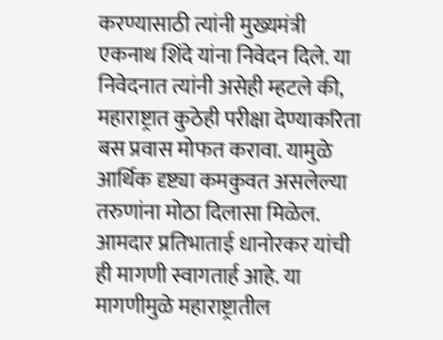करण्यासाठी त्यांनी मुख्यमंत्री एकनाथ शिंदे यांना निवेदन दिले. या निवेदनात त्यांनी असेही म्हटले की, महाराष्ट्रात कुठेही परीक्षा देण्याकरिता बस प्रवास मोफत करावा. यामुळे आर्थिक दृष्ट्या कमकुवत असलेल्या तरुणांना मोठा दिलासा मिळेल. आमदार प्रतिभाताई धानोरकर यांची ही मागणी स्वागतार्ह आहे. या मागणीमुळे महाराष्ट्रातील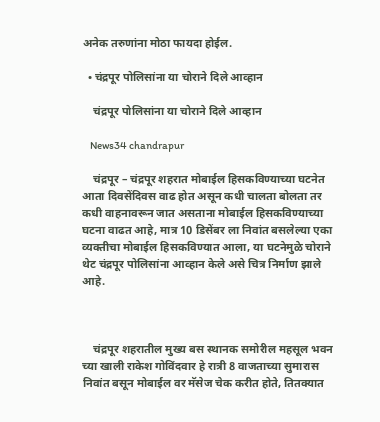अनेक तरुणांना मोठा फायदा होईल.

  • चंद्रपूर पोलिसांना या चोराने दिले आव्हान

    चंद्रपूर पोलिसांना या चोराने दिले आव्हान

    News34 chandrapur

    चंद्रपूर – चंद्रपूर शहरात मोबाईल हिसकविण्याच्या घटनेत आता दिवसेंदिवस वाढ होत असून कधी चालता बोलता तर कधी वाहनावरून जात असताना मोबाईल हिसकविण्याच्या घटना वाढत आहे, मात्र 10 डिसेंबर ला निवांत बसलेल्या एका व्यक्तीचा मोबाईल हिसकविण्यात आला, या घटनेमुळे चोराने थेट चंद्रपूर पोलिसांना आव्हान केले असे चित्र निर्माण झाले आहे.



    चंद्रपूर शहरातील मुख्य बस स्थानक समोरील महसूल भवन च्या खाली राकेश गोविंदवार हे रात्री 8 वाजताच्या सुमारास निवांत बसून मोबाईल वर मॅसेज चेक करीत होते, तितक्यात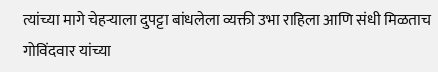त्यांच्या मागे चेहऱ्याला दुपट्टा बांधलेला व्यक्ती उभा राहिला आणि संधी मिळताच गोविंदवार यांच्या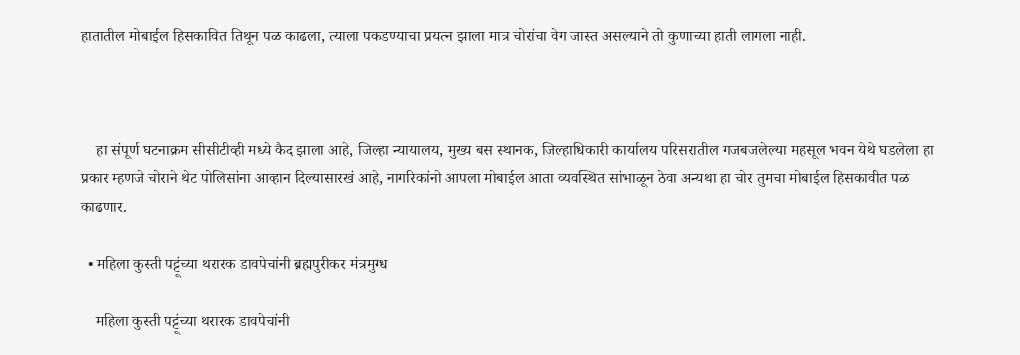हातातील मोबाईल हिसकावित तिथून पळ काढला, त्याला पकडण्याचा प्रयत्न झाला मात्र चोरांचा वेग जास्त असल्याने तो कुणाच्या हाती लागला नाही.



    हा संपूर्ण घटनाक्रम सीसीटीव्ही मध्ये कैद झाला आहे, जिल्हा न्यायालय, मुख्य बस स्थानक, जिल्हाधिकारी कार्यालय परिसरातील गजबजलेल्या महसूल भवन येथे घडलेला हा प्रकार म्हणजे चोराने थेट पोलिसांना आव्हान दिल्यासारखं आहे, नागरिकांनो आपला मोबाईल आता व्यवस्थित सांभाळून ठेवा अन्यथा हा चोर तुमचा मोबाईल हिसकावीत पळ काढणार.

  • महिला कुस्ती पट्टूंच्या थरारक डावपेचांनी ब्रह्मपुरीकर मंत्रमुग्ध

    महिला कुस्ती पट्टूंच्या थरारक डावपेचांनी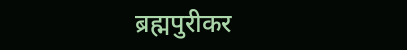ब्रह्मपुरीकर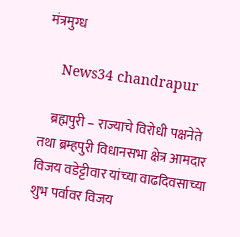मंत्रमुग्ध

    News34 chandrapur

    ब्रह्मपुरी – राज्याचे विरोधी पक्षनेते तथा ब्रम्हपुरी विधानसभा क्षेत्र आमदार विजय वडेट्टीवार यांच्या वाढदिवसाच्या शुभ पर्वावर विजय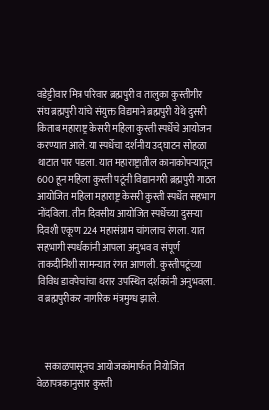वडेट्टीवार मित्र परिवार ब्रह्मपुरी व तालुका कुस्तीगीर संघ ब्रह्मपुरी यांचे संयुक्त विद्यमाने ब्रह्मपुरी येथे दुसरी किताब महाराष्ट्र केसरी महिला कुस्ती स्पर्धेचे आयोजन करण्यात आले. या स्पर्धेचा दर्शनीय उद्घाटन सोहळा थाटात पार पडला. यात महाराष्ट्रातील कानाकोपऱ्यातून 600 हून महिला कुस्ती पटूंनी विद्यानगरी ब्रह्मपुरी गाठत आयोजित महिला महाराष्ट्र केसरी कुस्ती स्पर्धेत सहभाग नोंदविला. तीन दिवसीय आयोजित स्पर्धेच्या दुसऱ्या दिवशी एकूण 224 महासंग्राम चांगलाच रंगला. यात सहभागी स्पर्धकांनी आपला अनुभव व संपूर्ण ताकदीनिशी सामन्यात रंगत आणली. कुस्तीपटूंच्या विविध डावपेचांचा थरार उपस्थित दर्शकांनी अनुभवला. व ब्रह्मपुरीकर नागरिक मंत्रमुग्ध झाले.



    सकाळपासूनच आयोजकांमार्फत नियोजित वेळापत्रकानुसार कुस्ती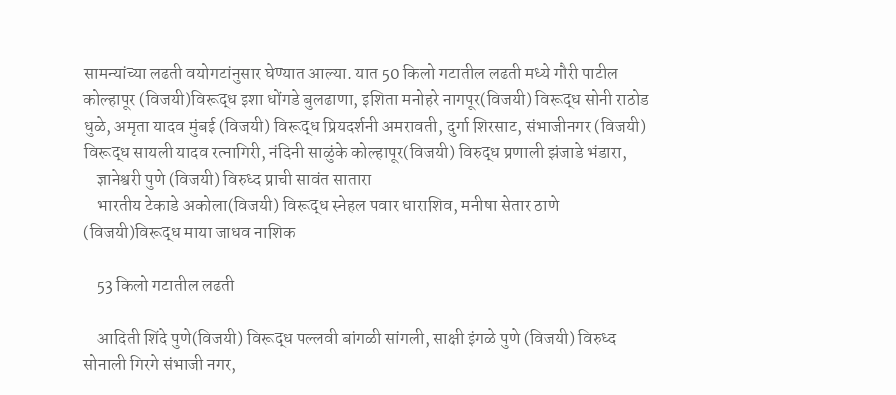सामन्यांच्या लढती वयोगटांनुसार घेण्यात आल्या. यात 50 किलो गटातील लढती मध्ये गौरी पाटील कोल्हापूर (विजयी)विरूद्ध इशा धोंगडे बुलढाणा, इशिता मनोहरे नागपूर(विजयी) विरूद्ध सोनी राठोड धुळे, अमृता यादव मुंबई (विजयी) विरूद्ध प्रियदर्शनी अमरावती, दुर्गा शिरसाट, संभाजीनगर (विजयी) विरूद्ध सायली यादव रत्नागिरी, नंदिनी साळुंके कोल्हापूर(विजयी) विरुद्ध प्रणाली झंजाडे भंडारा,
    ज्ञानेश्वरी पुणे (विजयी) विरुध्द प्राची सावंत सातारा
    भारतीय टेकाडे अकोला(विजयी) विरूद्ध स्नेहल पवार धाराशिव, मनीषा सेतार ठाणे (विजयी)विरूद्ध माया जाधव नाशिक

    53 किलो गटातील लढती

    आदिती शिंदे पुणे(विजयी) विरूद्ध पल्लवी बांगळी सांगली, साक्षी इंगळे पुणे (विजयी) विरुध्द सोनाली गिरगे संभाजी नगर,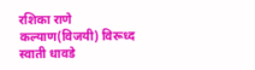रशिका राणे कल्याण(विजयी) विरूध्द स्वाती धावडे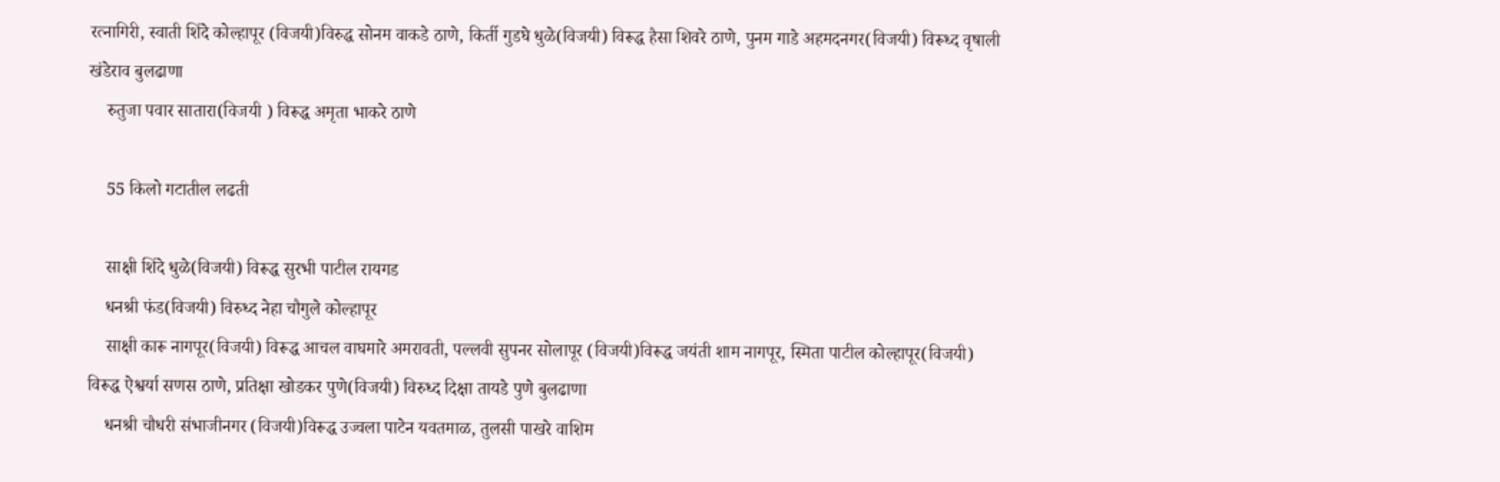रत्नागिरी, स्वाती शिंदे कोल्हापूर (विजयी)विरुद्ध सोनम वाकडे ठाणे, किर्ती गुडघे धुळे(विजयी) विरूद्ध हैसा शिवरे ठाणे, पुनम गाडे अहमदनगर(विजयी) विरूध्द वृषाली खंडेराव बुलढाणा
    रुतुजा पवार सातारा(विजयी ) विरूद्ध अमृता भाकरे ठाणे

    55 किलो गटातील लढती

    साक्षी शिंदे धुळे(विजयी) विरूद्ध सुरभी पाटील रायगड
    धनश्री फंड(विजयी) विरुध्द नेहा चौगुले कोल्हापूर
    साक्षी कारू नागपूर(विजयी) विरूद्ध आचल वाघमारे अमरावती, पल्लवी सुपनर सोलापूर (विजयी)विरूद्ध जयंती शाम नागपूर, स्मिता पाटील कोल्हापूर(विजयी) विरूद्ध ऐश्वर्या सणस ठाणे, प्रतिक्षा खोडकर पुणे(विजयी) विरुध्द दिक्षा तायडे पुणे बुलढाणा
    धनश्री चौधरी संभाजीनगर (विजयी)विरूद्ध उज्वला पाटेन यवतमाळ, तुलसी पाखरे वाशिम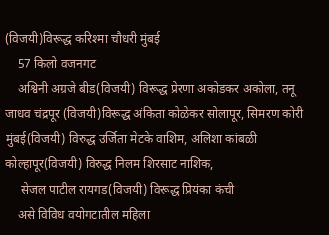(विजयी)विरूद्ध करिश्मा चौधरी मुंबई
    57 किलो वजनगट
    अश्विनी अग्रजे बीड(विजयी) विरूद्ध प्रेरणा अकोडकर अकोला, तनू जाधव चंद्रपूर (विजयी)विरूद्ध अंकिता कोळेकर सोलापूर, सिमरण कोरी मुंबई(विजयी) विरुद्ध उर्जिता मेटके वाशिम, अलिशा कांबळी कोल्हापूर(विजयी) विरुद्ध निलम शिरसाट नाशिक,
     सेजल पाटील रायगड(विजयी) विरूद्ध प्रियंका कंची
    असे विविध वयोगटातील महिला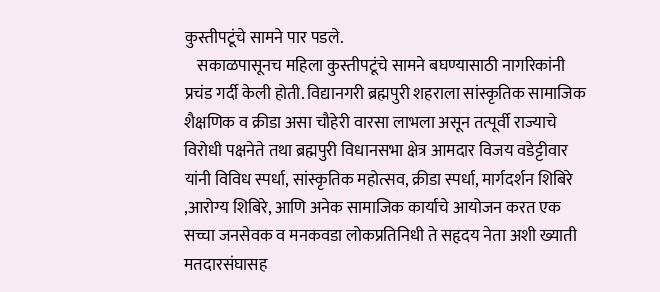कुस्तीपटूंचे सामने पार पडले.
    सकाळपासूनच महिला कुस्तीपटूंचे सामने बघण्यासाठी नागरिकांनी प्रचंड गर्दी केली होती. विद्यानगरी ब्रह्मपुरी शहराला सांस्कृतिक सामाजिक शैक्षणिक व क्रीडा असा चौहेरी वारसा लाभला असून तत्पूर्वी राज्याचे विरोधी पक्षनेते तथा ब्रह्मपुरी विधानसभा क्षेत्र आमदार विजय वडेट्टीवार यांनी विविध स्पर्धा, सांस्कृतिक महोत्सव, क्रीडा स्पर्धा, मार्गदर्शन शिबिरे ,आरोग्य शिबिरे, आणि अनेक सामाजिक कार्याचे आयोजन करत एक सच्चा जनसेवक व मनकवडा लोकप्रतिनिधी ते सहृदय नेता अशी ख्याती मतदारसंघासह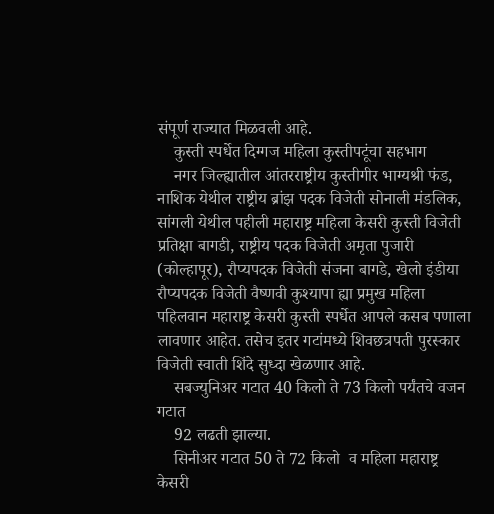संपूर्ण राज्यात मिळवली आहे.
    कुस्ती स्पर्धेत दिग्गज महिला कुस्तीपटूंचा सहभाग
    नगर जिल्ह्यातील आंतरराष्ट्रीय कुस्तीगीर भाग्यश्री फंड, नाशिक येथील राष्ट्रीय ब्रांझ पदक विजेती सोनाली मंडलिक, सांगली येथील पहीली महाराष्ट्र महिला केसरी कुस्ती विजेती प्रतिक्षा बागडी, राष्ट्रीय पदक विजेती अमृता पुजारी (कोल्हापूर), रौप्यपदक विजेती संजना बागडे, खेलो इंडीया रौप्यपदक विजेती वैष्णवी कुश्यापा ह्या प्रमुख महिला पहिलवान महाराष्ट्र केसरी कुस्ती स्पर्धेत आपले कसब पणाला लावणार आहेत. तसेच इतर गटांमध्ये शिवछत्रपती पुरस्कार विजेती स्वाती शिंदे सुध्दा खेळणार आहे.
    सबज्युनिअर गटात 40 किलो ते 73 किलो पर्यंतचे वजन गटात
    92 लढती झाल्या.
    सिनीअर गटात 50 ते 72 किलो  व महिला महाराष्ट्र केसरी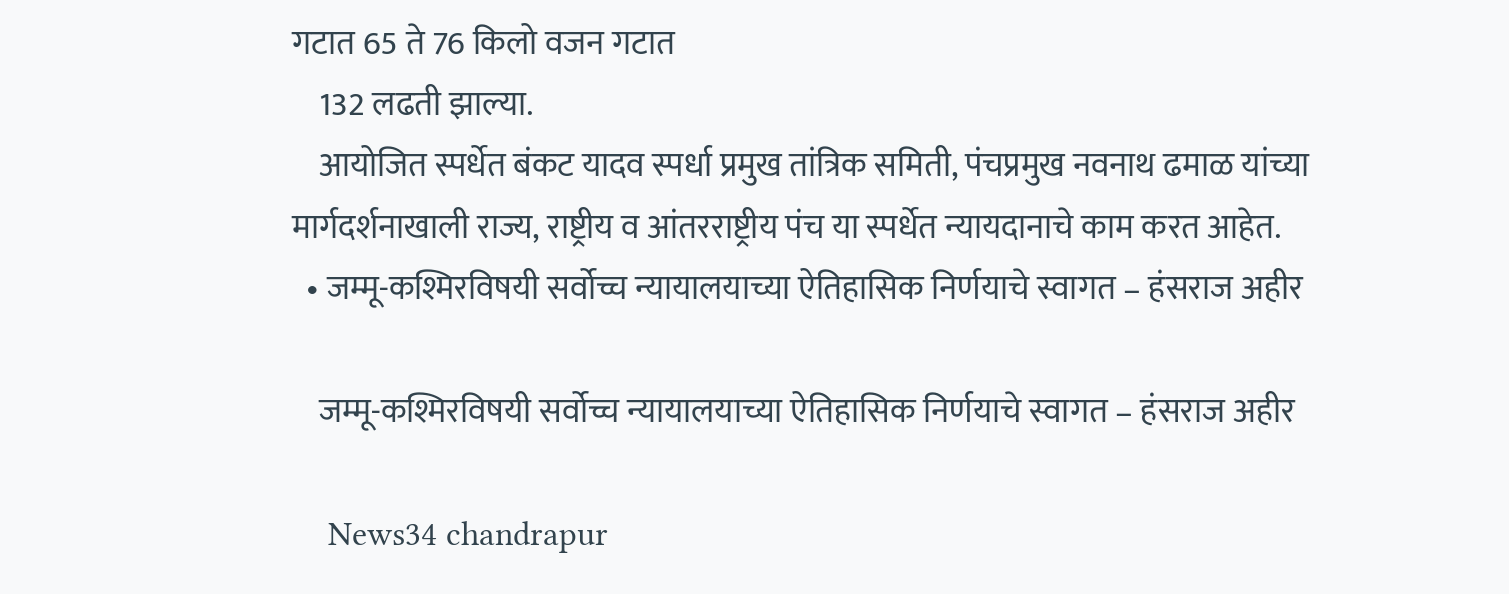गटात 65 ते 76 किलो वजन गटात
    132 लढती झाल्या.
    आयोजित स्पर्धेत बंकट यादव स्पर्धा प्रमुख तांत्रिक समिती, पंचप्रमुख नवनाथ ढमाळ यांच्या मार्गदर्शनाखाली राज्य, राष्ट्रीय व आंतरराष्ट्रीय पंच या स्पर्धेत न्यायदानाचे काम करत आहेत.
  • जम्मू-कश्मिरविषयी सर्वोच्च न्यायालयाच्या ऐतिहासिक निर्णयाचे स्वागत – हंसराज अहीर

    जम्मू-कश्मिरविषयी सर्वोच्च न्यायालयाच्या ऐतिहासिक निर्णयाचे स्वागत – हंसराज अहीर

    News34 chandrapur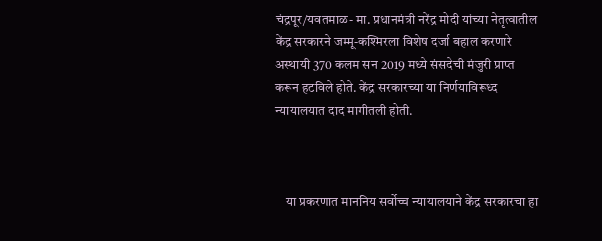चंद्रपूर/यवतमाळ- मा. प्रधानमंत्री नरेंद्र मोदी यांच्या नेतृत्वातील केंद्र सरकारने जम्मू-कश्मिरला विशेष दर्जा बहाल करणारे अस्थायी 370 कलम सन 2019 मध्ये संसदेची मंजुरी प्राप्त करून हटविले होते. केंद्र सरकारच्या या निर्णयाविरूध्द न्यायालयात दाद मागीतली होती.



    या प्रकरणात माननिय सर्वोच्च न्यायालयाने केंद्र सरकारचा हा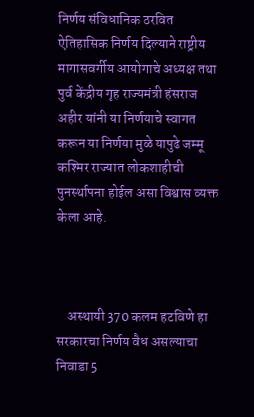निर्णय संविधानिक ठरवित ऐतिहासिक निर्णय दिल्याने राष्ट्रीय मागासवर्गीय आयोगाचे अध्यक्ष तथा पुर्व केंद्रीय गृह राज्यमंत्री हंसराज अहीर यांनी या निर्णयाचे स्वागत करून या निर्णया मुळे यापुढे जम्मू कश्मिर राज्यात लोकशाहीची पुनर्स्थापना होईल असा विश्वास व्यक्त केला आहे.



    अस्थायी 370 कलम हटविणे हा सरकारचा निर्णय वैध असल्याचा निवाडा 5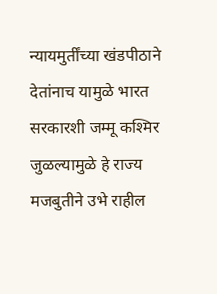न्यायमुर्तींच्या खंडपीठाने देतांनाच यामुळे भारत सरकारशी जम्मू कश्मिर जुळल्यामुळे हे राज्य मजबुतीने उभे राहील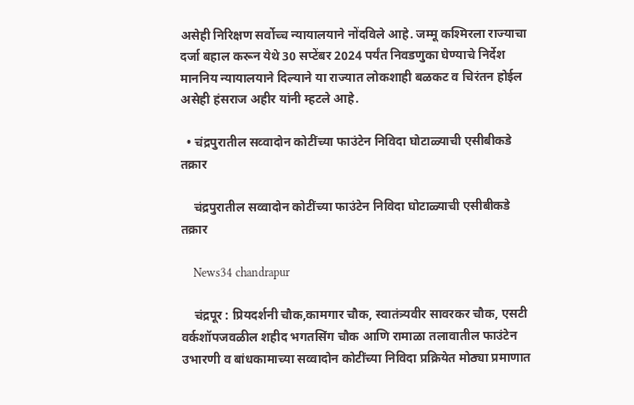असेही निरिक्षण सर्वोच्च न्यायालयाने नोंदविले आहे. जम्मू कश्मिरला राज्याचा दर्जा बहाल करून येथे 30 सप्टेंबर 2024 पर्यंत निवडणुका घेण्याचे निर्देश माननिय न्यायालयाने दिल्याने या राज्यात लोकशाही बळकट व चिरंतन होईल असेही हंसराज अहीर यांनी म्हटले आहे.

  • चंद्रपुरातील सव्वादोन कोटींच्या फाउंटेन निविदा घोटाळ्याची एसीबीकडे तक्रार

    चंद्रपुरातील सव्वादोन कोटींच्या फाउंटेन निविदा घोटाळ्याची एसीबीकडे तक्रार

    News34 chandrapur

    चंद्रपूर : प्रियदर्शनी चौक,कामगार चौक, स्वातंत्र्यवीर सावरकर चौक, एसटी वर्कशॉपजवळील शहीद भगतसिंग चौक आणि रामाळा तलावातील फाउंटेन उभारणी व बांधकामाच्या सव्वादोन कोटींच्या निविदा प्रक्रियेत मोठ्या प्रमाणात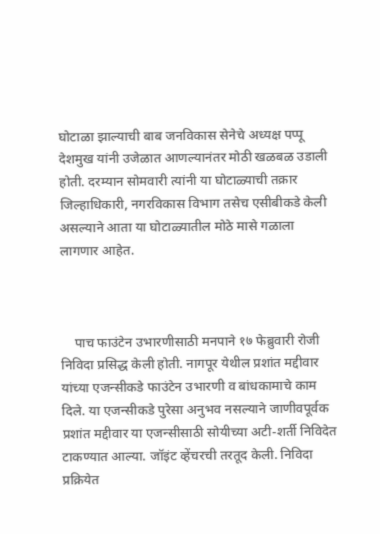घोटाळा झाल्याची बाब जनविकास सेनेचे अध्यक्ष पप्पू देशमुख यांनी उजेळात आणल्यानंतर मोठी खळबळ उडाली होती. दरम्यान सोमवारी त्यांनी या घोटाळ्याची तक्रार जिल्हाधिकारी, नगरविकास विभाग तसेच एसीबीकडे केली असल्याने आता या घोटाळ्यातील मोठे मासे गळाला लागणार आहेत.



    पाच फाउंटेन उभारणीसाठी मनपाने १७ फेब्रुवारी रोजी निविदा प्रसिद्ध केली होती. नागपूर येथील प्रशांत मद्दीवार यांच्या एजन्सीकडे फाउंटेन उभारणी व बांधकामाचे काम दिले. या एजन्सीकडे पुरेसा अनुभव नसल्याने जाणीवपूर्वक प्रशांत मद्दीवार या एजन्सीसाठी सोयीच्या अटी-शर्ती निविदेत टाकण्यात आल्या. जॉइंट व्हेंचरची तरतूद केली. निविदा प्रक्रियेत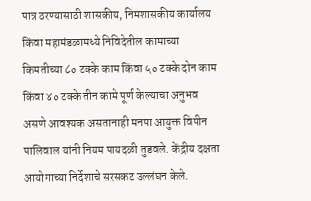पात्र ठरण्यासाठी शासकीय, निमशासकीय कार्यालय किंवा महामंडळामध्ये निविदेतील कामाच्या किमतीच्या ८० टक्के काम किंवा ५० टक्के दोन काम किंवा ४० टक्के तीन कामे पूर्ण केल्याचा अनुभव असणे आवश्यक असतानाही मनपा आयुक्त विपीन पालिवाल यांनी नियम पायदळी तुडवले. केंद्रीय दक्षता आयोगाच्या निर्देशाचे सरसकट उल्लंघन केले.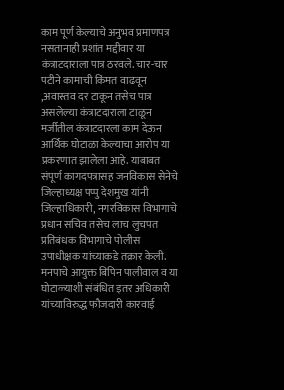काम पूर्ण केल्याचे अनुभव प्रमाणपत्र नसतानाही प्रशांत मद्दीवार या कंत्राटदाराला पात्र ठरवले. चार-चार पटीने कामाची किंमत वाढवून ,अवास्तव दर टाकून तसेच पात्र असलेल्या कंत्राटदाराला टाळून मर्जीतील कंत्राटदारला काम देऊन आर्थिक घोटाळा केल्याचा आरोप या प्रकरणात झालेला आहे. याबाबत संपूर्ण कागदपत्रासह जनविकास सेनेचे जिल्हाध्यक्ष पप्पु देशमुख यांनी जिल्हाधिकारी, नगरविकास विभागाचे प्रधान सचिव तसेच लाच लुचपत प्रतिबंधक विभागाचे पोलीस उपाधीक्षक यांच्याकडे तक्रार केली. मनपाचे आयुक्त बिपिन पालीवाल व या घोटाळ्याशी संबंधित इतर अधिकारी यांच्याविरुद्ध फौजदारी कारवाई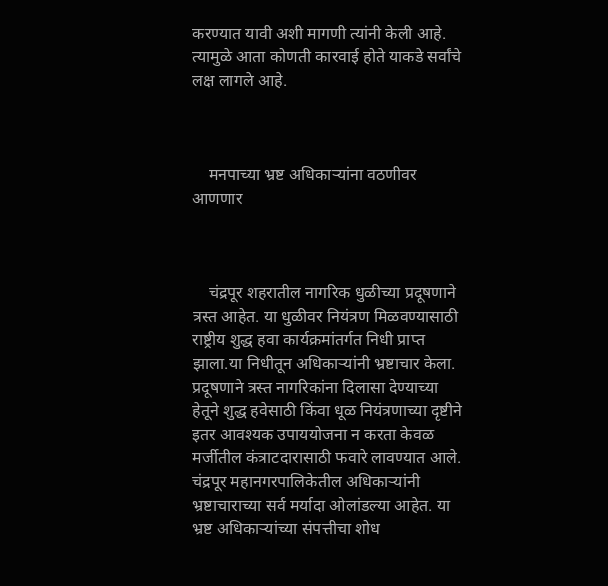करण्यात यावी अशी मागणी त्यांनी केली आहे. त्यामुळे आता कोणती कारवाई होते याकडे सर्वांचे लक्ष लागले आहे.



    मनपाच्या भ्रष्ट अधिकाऱ्यांना वठणीवर आणणार



    चंद्रपूर शहरातील नागरिक धुळीच्या प्रदूषणाने त्रस्त आहेत. या धुळीवर नियंत्रण मिळवण्यासाठी राष्ट्रीय शुद्ध हवा कार्यक्रमांतर्गत निधी प्राप्त झाला.या निधीतून अधिकाऱ्यांनी भ्रष्टाचार केला. प्रदूषणाने त्रस्त नागरिकांना दिलासा देण्याच्या हेतूने शुद्ध हवेसाठी किंवा धूळ नियंत्रणाच्या दृष्टीने इतर आवश्यक उपाययोजना न करता केवळ मर्जीतील कंत्राटदारासाठी फवारे लावण्यात आले. चंद्रपूर महानगरपालिकेतील अधिकाऱ्यांनी भ्रष्टाचाराच्या सर्व मर्यादा ओलांडल्या आहेत. या भ्रष्ट अधिकाऱ्यांच्या संपत्तीचा शोध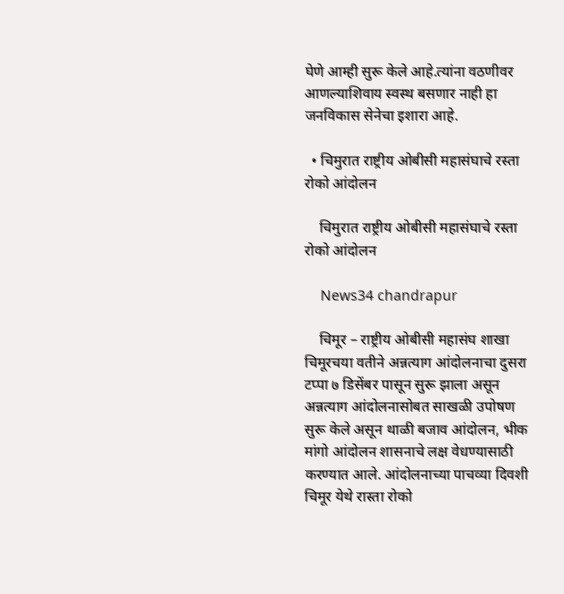घेणे आम्ही सुरू केले आहे.त्यांना वठणीवर आणल्याशिवाय स्वस्थ बसणार नाही हा जनविकास सेनेचा इशारा आहे.

  • चिमुरात राष्ट्रीय ओबीसी महासंघाचे रस्ता रोको आंदोलन

    चिमुरात राष्ट्रीय ओबीसी महासंघाचे रस्ता रोको आंदोलन

    News34 chandrapur

    चिमूर – राष्ट्रीय ओबीसी महासंघ शाखा चिमूरचया वतीने अन्नत्याग आंदोलनाचा दुसरा टप्पा ७ डिसेंबर पासून सुरू झाला असून अन्नत्याग आंदोलनासोबत साखळी उपोषण सुरू केले असून थाळी बजाव आंदोलन, भीक मांगो आंदोलन शासनाचे लक्ष वेधण्यासाठी करण्यात आले. आंदोलनाच्या पाचव्या दिवशी चिमूर येथे रास्ता रोको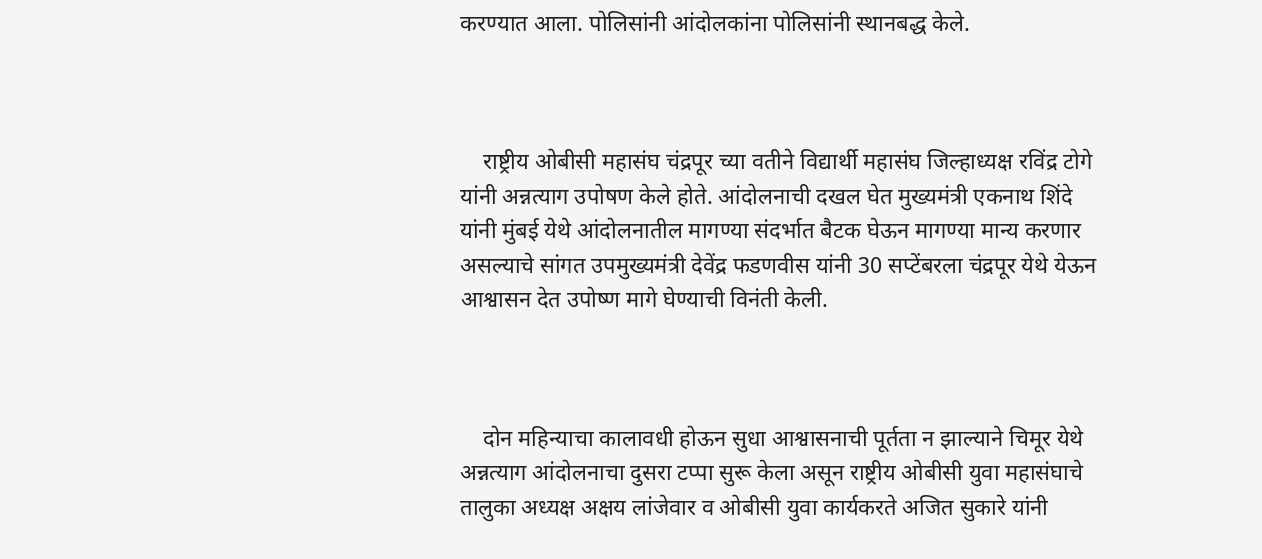करण्यात आला. पोलिसांनी आंदोलकांना पोलिसांनी स्थानबद्ध केले.



    राष्ट्रीय ओबीसी महासंघ चंद्रपूर च्या वतीने विद्यार्थी महासंघ जिल्हाध्यक्ष रविंद्र टोगे यांनी अन्नत्याग उपोषण केले होते. आंदोलनाची दखल घेत मुख्यमंत्री एकनाथ शिंदे यांनी मुंबई येथे आंदोलनातील मागण्या संदर्भात बैटक घेऊन मागण्या मान्य करणार असल्याचे सांगत उपमुख्यमंत्री देवेंद्र फडणवीस यांनी 30 सप्टेंबरला चंद्रपूर येथे येऊन आश्वासन देत उपोष्ण मागे घेण्याची विनंती केली.



    दोन महिन्याचा कालावधी होऊन सुधा आश्वासनाची पूर्तता न झाल्याने चिमूर येथे अन्नत्याग आंदोलनाचा दुसरा टप्पा सुरू केला असून राष्ट्रीय ओबीसी युवा महासंघाचे तालुका अध्यक्ष अक्षय लांजेवार व ओबीसी युवा कार्यकरते अजित सुकारे यांनी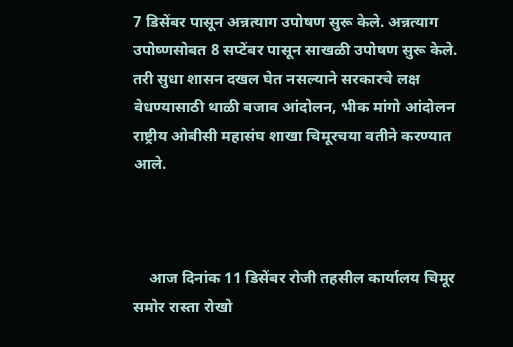7 डिसेंबर पासून अन्नत्याग उपोषण सुरू केले. अन्नत्याग उपोष्णसोबत 8 सप्टेंबर पासून साखळी उपोषण सुरू केले. तरी सुधा शासन दखल घेत नसल्याने सरकारचे लक्ष वेधण्यासाठी थाळी बजाव आंदोलन, भीक मांगो आंदोलन राष्ट्रीय ओबीसी महासंघ शाखा चिमूरचया वतीने करण्यात आले.



    आज दिनांक 11 डिसेंबर रोजी तहसील कार्यालय चिमूर समोर रास्ता रोखो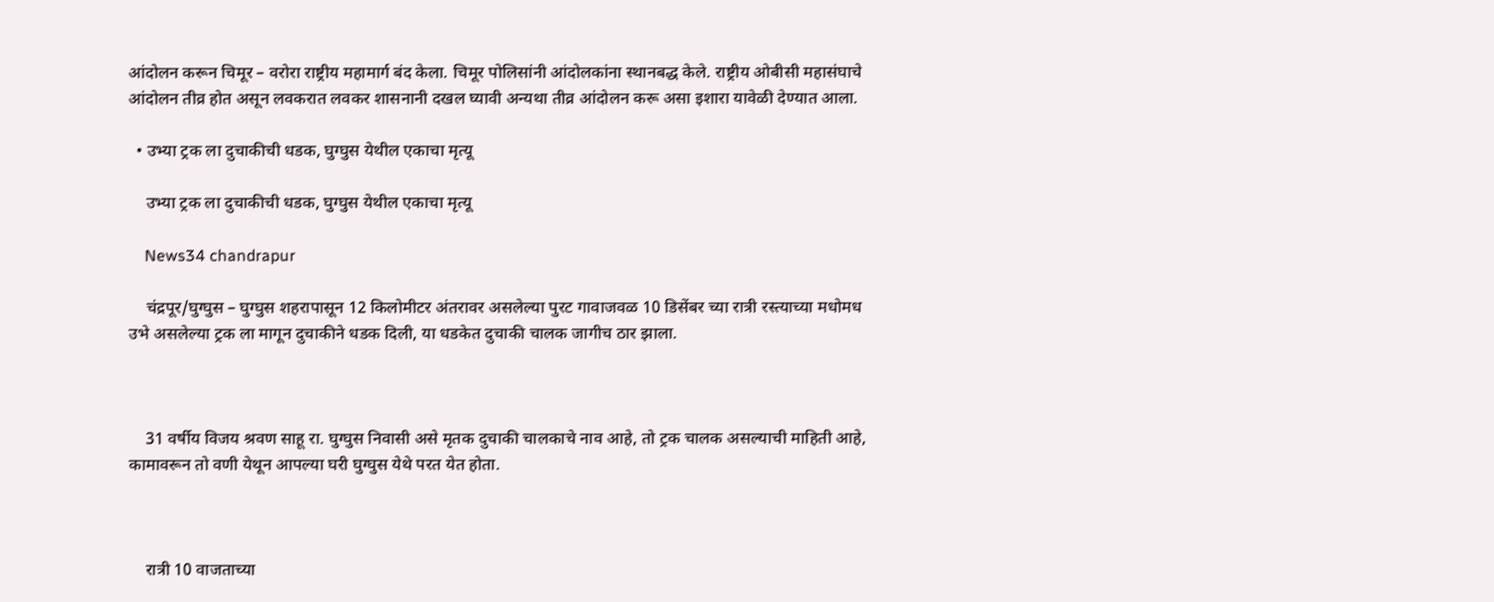आंदोलन करून चिमूर – वरोरा राष्ट्रीय महामार्ग बंद केला. चिमूर पोलिसांनी आंदोलकांना स्थानबद्ध केले. राष्ट्रीय ओबीसी महासंघाचे आंदोलन तीव्र होत असून लवकरात लवकर शासनानी दखल घ्यावी अन्यथा तीव्र आंदोलन करू असा इशारा यावेळी देण्यात आला.

  • उभ्या ट्रक ला दुचाकीची धडक, घुग्घुस येथील एकाचा मृत्यू

    उभ्या ट्रक ला दुचाकीची धडक, घुग्घुस येथील एकाचा मृत्यू

    News34 chandrapur

    चंद्रपूर/घुग्घुस – घुग्घुस शहरापासून 12 किलोमीटर अंतरावर असलेल्या पुरट गावाजवळ 10 डिसेंबर च्या रात्री रस्त्याच्या मधोमध उभे असलेल्या ट्रक ला मागून दुचाकीने धडक दिली, या धडकेत दुचाकी चालक जागीच ठार झाला.



    31 वर्षीय विजय श्रवण साहू रा. घुग्घुस निवासी असे मृतक दुचाकी चालकाचे नाव आहे, तो ट्रक चालक असल्याची माहिती आहे, कामावरून तो वणी येथून आपल्या घरी घुग्घुस येथे परत येत होता.



    रात्री 10 वाजताच्या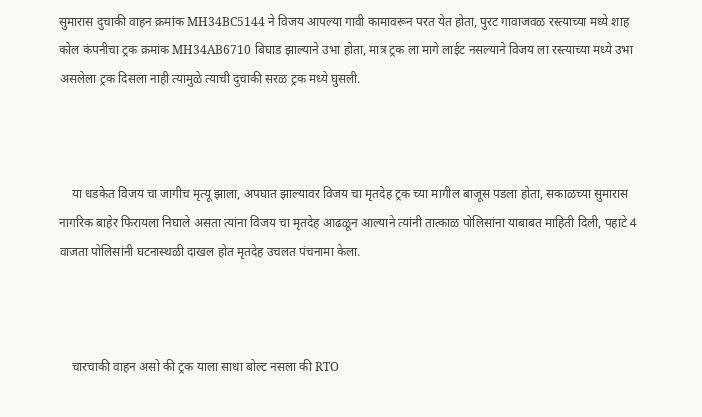सुमारास दुचाकी वाहन क्रमांक MH34BC5144 ने विजय आपल्या गावी कामावरून परत येत होता, पुरट गावाजवळ रस्त्याच्या मध्ये शाह कोल कंपनीचा ट्रक क्रमांक MH34AB6710 बिघाड झाल्याने उभा होता, मात्र ट्रक ला मागे लाईट नसल्याने विजय ला रस्त्याच्या मध्ये उभा असलेला ट्रक दिसला नाही त्यामुळे त्याची दुचाकी सरळ ट्रक मध्ये घुसली.



    या धडकेत विजय चा जागीच मृत्यू झाला, अपघात झाल्यावर विजय चा मृतदेह ट्रक च्या मागील बाजूस पडला होता, सकाळच्या सुमारास नागरिक बाहेर फिरायला निघाले असता त्यांना विजय चा मृतदेह आढळून आल्याने त्यांनी तात्काळ पोलिसांना याबाबत माहिती दिली, पहाटे 4 वाजता पोलिसांनी घटनास्थळी दाखल होत मृतदेह उचलत पंचनामा केला.



    चारचाकी वाहन असो की ट्रक याला साधा बोल्ट नसला की RTO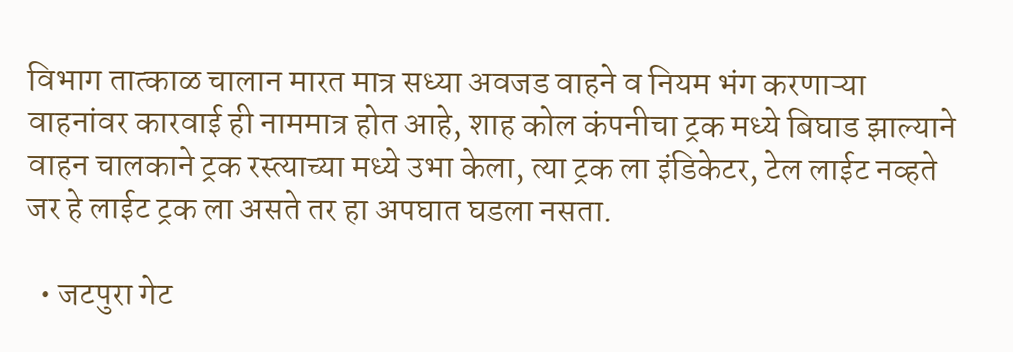विभाग तात्काळ चालान मारत मात्र सध्या अवजड वाहने व नियम भंग करणाऱ्या वाहनांवर कारवाई ही नाममात्र होत आहे, शाह कोल कंपनीचा ट्रक मध्ये बिघाड झाल्याने वाहन चालकाने ट्रक रस्त्याच्या मध्ये उभा केला, त्या ट्रक ला इंडिकेटर, टेल लाईट नव्हते जर हे लाईट ट्रक ला असते तर हा अपघात घडला नसता.

  • जटपुरा गेट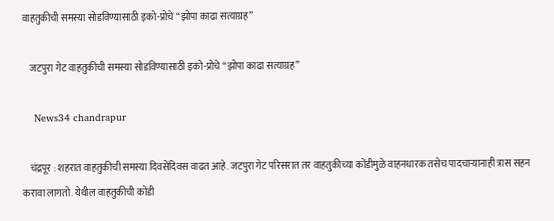वाहतुकीची समस्या सोडविण्यासाठी इको-प्रोचे “झोपा काढा सत्याग्रह”

    जटपुरा गेट वाहतुकीची समस्या सोडविण्यासाठी इको-प्रोचे “झोपा काढा सत्याग्रह”

    News34 chandrapur

    चंद्रपूर : शहरात वाहतुकीची समस्या दिवसेंदिवस वाढत आहे. जटपुरा गेट परिसरात तर वाहतुकीच्या कोंडीमुळे वाहनधारक तसेच पादचाऱ्यानाही त्रास सहन करावा लागतो. येथील वाहतुकीची कोंडी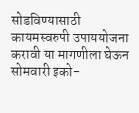सोडविण्यासाठी कायमस्वरुपी उपाययोजना करावी या मागणीला घेऊन सोमवारी इको-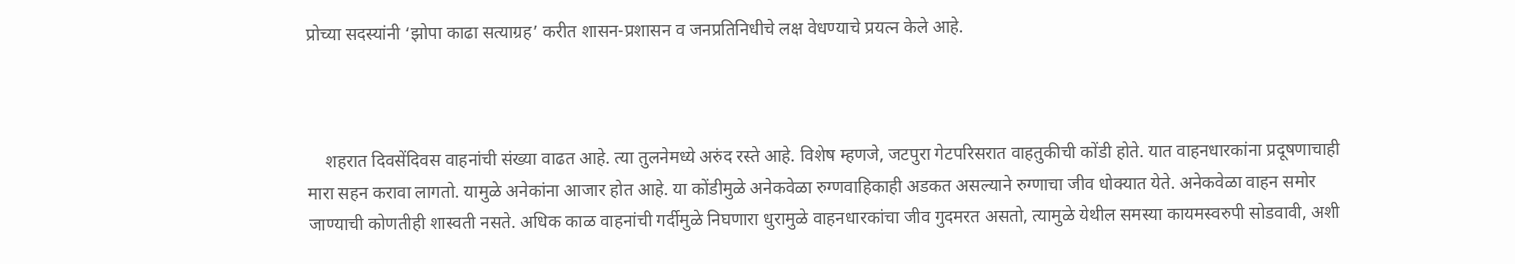प्रोच्या सदस्यांनी ‘झोपा काढा सत्याग्रह’ करीत शासन-प्रशासन व जनप्रतिनिधीचे लक्ष वेधण्याचे प्रयत्न केले आहे.



    शहरात दिवसेंदिवस वाहनांची संख्या वाढत आहे. त्या तुलनेमध्ये अरुंद रस्ते आहे. विशेष म्हणजे, जटपुरा गेटपरिसरात वाहतुकीची कोंडी होते. यात वाहनधारकांना प्रदूषणाचाही मारा सहन करावा लागतो. यामुळे अनेकांना आजार होत आहे. या कोंडीमुळे अनेकवेळा रुग्णवाहिकाही अडकत असल्याने रुग्णाचा जीव धोक्यात येते. अनेकवेळा वाहन समोर जाण्याची कोणतीही शास्वती नसते. अधिक काळ वाहनांची गर्दीमुळे निघणारा धुरामुळे वाहनधारकांचा जीव गुदमरत असतो, त्यामुळे येथील समस्या कायमस्वरुपी सोडवावी, अशी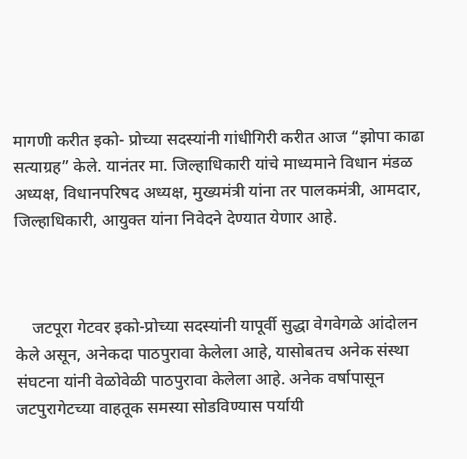मागणी करीत इको- प्रोच्या सदस्यांनी गांधीगिरी करीत आज “झोपा काढा सत्याग्रह” केले. यानंतर मा. जिल्हाधिकारी यांचे माध्यमाने विधान मंडळ अध्यक्ष, विधानपरिषद अध्यक्ष, मुख्यमंत्री यांना तर पालकमंत्री, आमदार, जिल्हाधिकारी, आयुक्त यांना निवेदने देण्यात येणार आहे.



    जटपूरा गेटवर इको-प्रोच्या सदस्यांनी यापूर्वी सुद्धा वेगवेगळे आंदोलन केले असून, अनेकदा पाठपुरावा केलेला आहे, यासोबतच अनेक संस्था संघटना यांनी वेळोवेळी पाठपुरावा केलेला आहे. अनेक वर्षापासून जटपुरागेटच्या वाहतूक समस्या सोडविण्यास पर्यायी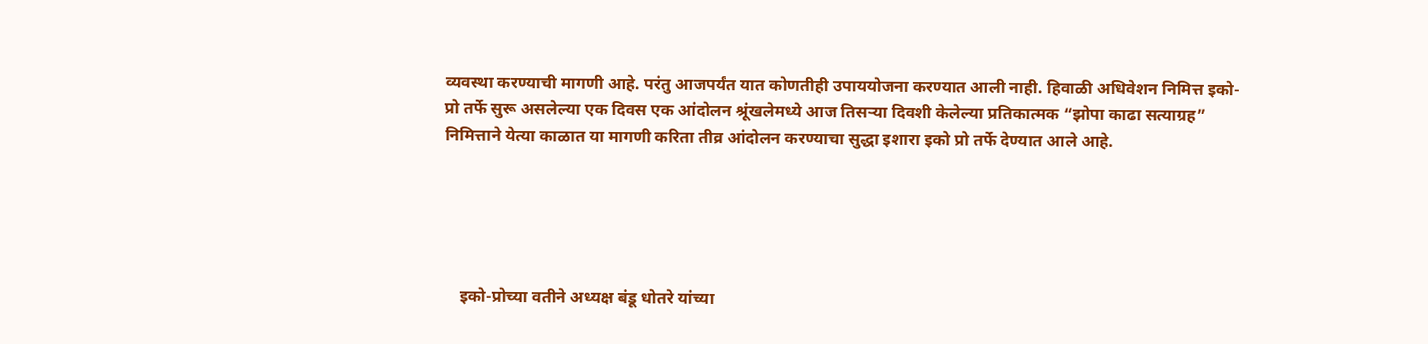व्यवस्था करण्याची मागणी आहे. परंतु आजपर्यंत यात कोणतीही उपाययोजना करण्यात आली नाही. हिवाळी अधिवेशन निमित्त इको-प्रो तर्फे सुरू असलेल्या एक दिवस एक आंदोलन श्रूंखलेमध्ये आज तिसऱ्या दिवशी केलेल्या प्रतिकात्मक “झोपा काढा सत्याग्रह” निमित्ताने येत्या काळात या मागणी करिता तीव्र आंदोलन करण्याचा सुद्धा इशारा इको प्रो तर्फे देण्यात आले आहे.





    इको-प्रोच्या वतीने अध्यक्ष बंडू धोतरे यांच्या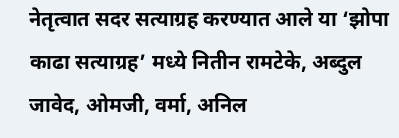नेतृत्वात सदर सत्याग्रह करण्यात आले या ‘झोपा काढा सत्याग्रह’ मध्ये नितीन रामटेके, अब्दुल जावेद, ओमजी, वर्मा, अनिल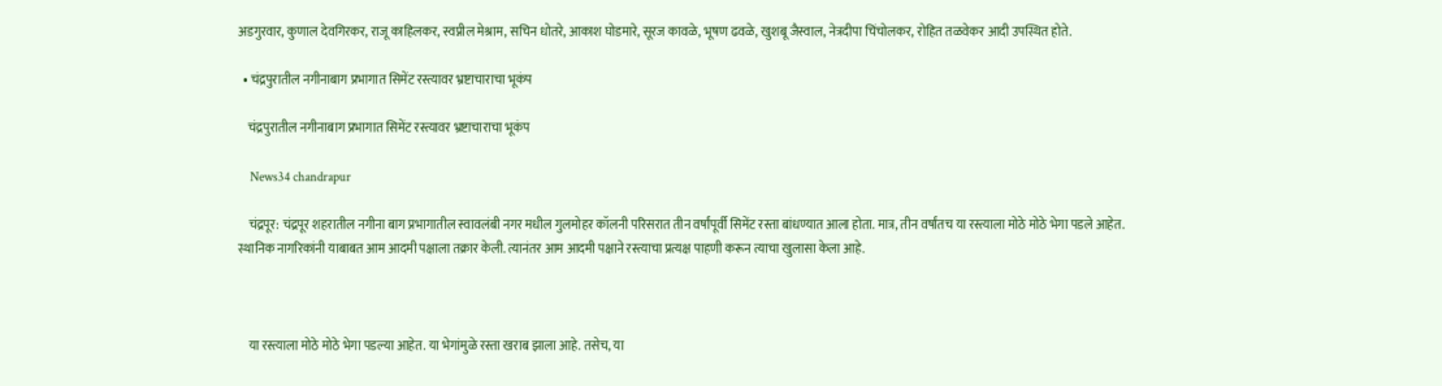अडगुरवार, कुणाल देवगिरकर, राजू काहिलकर, स्वप्नील मेश्राम, सचिन धोतरे, आकाश घोडमारे, सूरज कावळे, भूषण ढवळे, खुशबू जैस्वाल, नेत्रदीपा चिंचोलकर, रोहित तळवेकर आदी उपस्थित होते.

  • चंद्रपुरातील नगीनाबाग प्रभागात सिमेंट रस्त्यावर भ्रष्टाचाराचा भूकंप

    चंद्रपुरातील नगीनाबाग प्रभागात सिमेंट रस्त्यावर भ्रष्टाचाराचा भूकंप

    News34 chandrapur

    चंद्रपूर: चंद्रपूर शहरातील नगीना बाग प्रभागातील स्वावलंबी नगर मधील गुलमोहर कॉलनी परिसरात तीन वर्षांपूर्वी सिमेंट रस्ता बांधण्यात आला होता. मात्र, तीन वर्षांतच या रस्त्याला मोठे मोठे भेगा पडले आहेत. स्थानिक नागरिकांनी याबाबत आम आदमी पक्षाला तक्रार केली. त्यानंतर आम आदमी पक्षाने रस्त्याचा प्रत्यक्ष पाहणी करून त्याचा खुलासा केला आहे.



    या रस्त्याला मोठे मोठे भेगा पडल्या आहेत. या भेगांमुळे रस्ता खराब झाला आहे. तसेच, या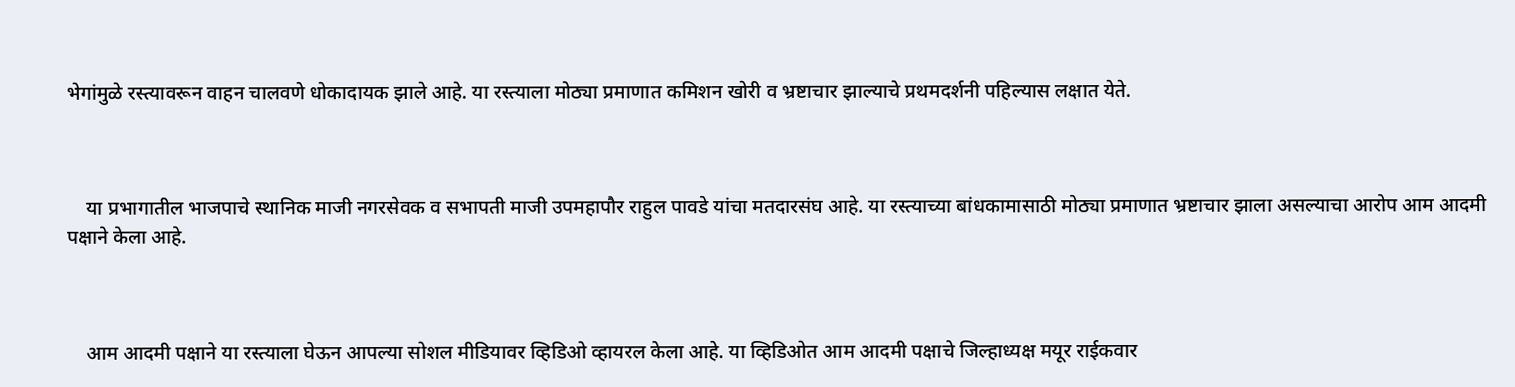भेगांमुळे रस्त्यावरून वाहन चालवणे धोकादायक झाले आहे. या रस्त्याला मोठ्या प्रमाणात कमिशन खोरी व भ्रष्टाचार झाल्याचे प्रथमदर्शनी पहिल्यास लक्षात येते.



    या प्रभागातील भाजपाचे स्थानिक माजी नगरसेवक व सभापती माजी उपमहापौर राहुल पावडे यांचा मतदारसंघ आहे. या रस्त्याच्या बांधकामासाठी मोठ्या प्रमाणात भ्रष्टाचार झाला असल्याचा आरोप आम आदमी पक्षाने केला आहे.



    आम आदमी पक्षाने या रस्त्याला घेऊन आपल्या सोशल मीडियावर व्हिडिओ व्हायरल केला आहे. या व्हिडिओत आम आदमी पक्षाचे जिल्हाध्यक्ष मयूर राईकवार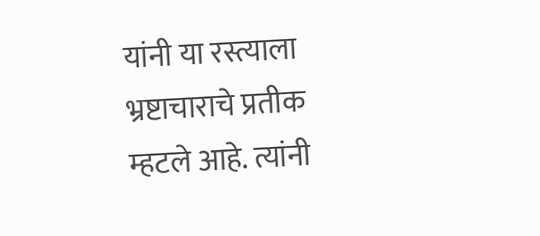यांनी या रस्त्याला भ्रष्टाचाराचे प्रतीक म्हटले आहे. त्यांनी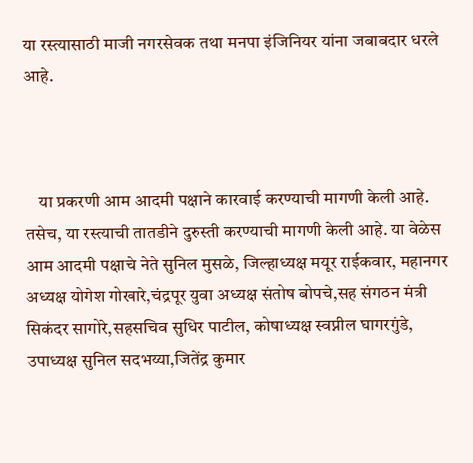या रस्त्यासाठी माजी नगरसेवक तथा मनपा इंजिनियर यांना जबाबदार धरले आहे.



    या प्रकरणी आम आदमी पक्षाने कारवाई करण्याची मागणी केली आहे. तसेच, या रस्त्याची तातडीने दुरुस्ती करण्याची मागणी केली आहे. या वेळेस आम आदमी पक्षाचे नेते सुनिल मुसळे, जिल्हाध्यक्ष मयूर राईकवार, महानगर अध्यक्ष योगेश गोखारे,चंद्रपूर युवा अध्यक्ष संतोष बोपचे,सह संगठन मंत्री सिकंदर सागोरे,सहसचिव सुधिर पाटील, कोषाध्यक्ष स्वप्नील घागरगुंडे, उपाध्यक्ष सुनिल सदभय्या,जितेंद्र कुमार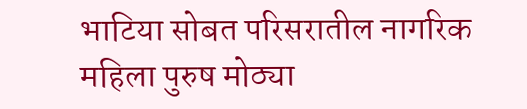भाटिया सोबत परिसरातील नागरिक महिला पुरुष मोठ्या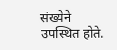संख्येने उपस्थित होते.